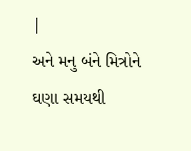|
અને મનુ બંને મિત્રોને ઘણા સમયથી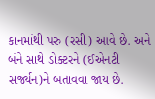કાનમાંથી પરુ (રસી) આવે છે. અને બંને સાથે ડોક્ટરને (ઈએનટી સર્જ્યન)ને બતાવવા જાય છે.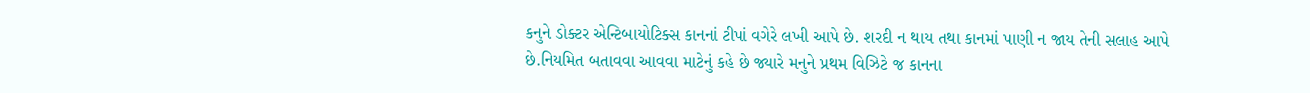કનુને ડોક્ટર એન્ટિબાયોટિક્સ કાનનાં ટીપાં વગેરે લખી આપે છે. શરદી ન થાય તથા કાનમાં પાણી ન જાય તેની સલાહ આપે છે.નિયમિત બતાવવા આવવા માટેનું કહે છે જ્યારે મનુને પ્રથમ વિઝિટે જ કાનના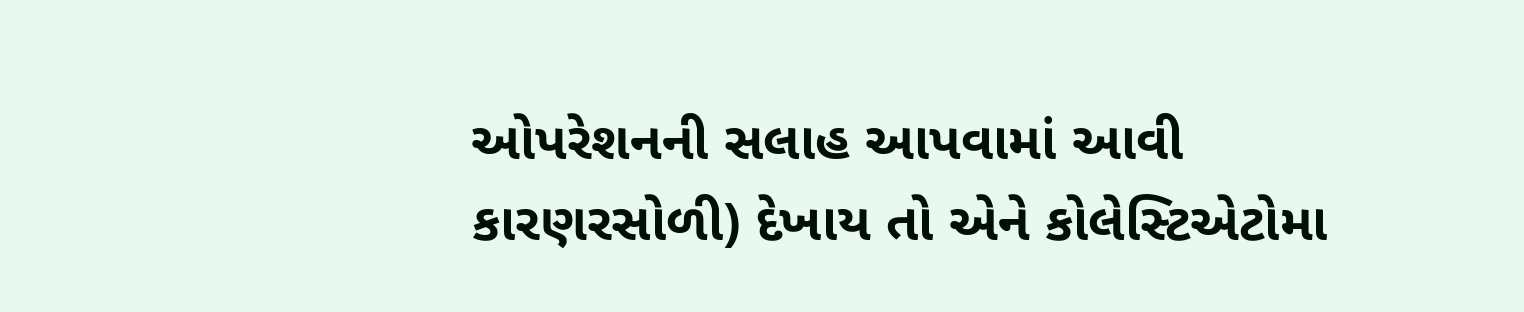ઓપરેશનની સલાહ આપવામાં આવી કારણરસોળી) દેખાય તો એને કોલેસ્ટિએટોમા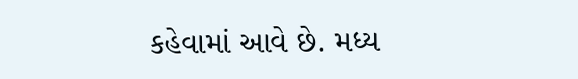કહેવામાં આવે છે. મધ્ય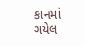કાનમાં ગયેલ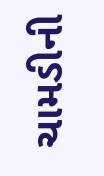ચામડીની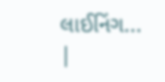લાઈનિંગ...
|